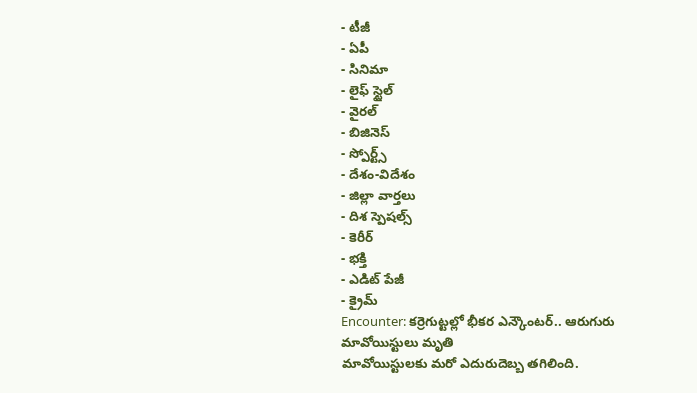- టీజీ
- ఏపీ
- సినిమా
- లైఫ్ స్టైల్
- వైరల్
- బిజినెస్
- స్పోర్ట్స్
- దేశం-విదేశం
- జిల్లా వార్తలు
- దిశ స్పెషల్స్
- కెరీర్
- భక్తి
- ఎడిట్ పేజీ
- క్రైమ్
Encounter: కర్రెగుట్టల్లో భీకర ఎన్కౌంటర్.. ఆరుగురు మావోయిస్టులు మృతి
మావోయిస్టులకు మరో ఎదురుదెబ్బ తగిలింది.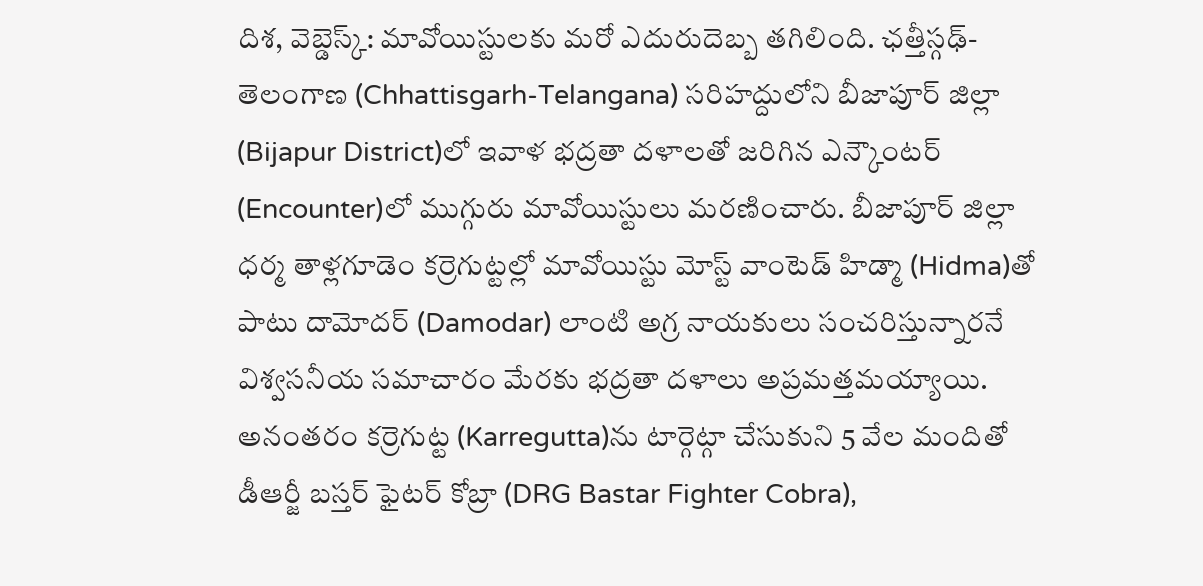దిశ, వెబ్డెస్క్: మావోయిస్టులకు మరో ఎదురుదెబ్బ తగిలింది. ఛత్తీస్గఢ్-తెలంగాణ (Chhattisgarh-Telangana) సరిహద్దులోని బీజాపూర్ జిల్లా (Bijapur District)లో ఇవాళ భద్రతా దళాలతో జరిగిన ఎన్కౌంటర్ (Encounter)లో ముగ్గురు మావోయిస్టులు మరణించారు. బీజాపూర్ జిల్లా ధర్మ తాళ్లగూడెం కర్రెగుట్టల్లో మావోయిస్టు మోస్ట్ వాంటెడ్ హిడ్మా (Hidma)తో పాటు దామోదర్ (Damodar) లాంటి అగ్ర నాయకులు సంచరిస్తున్నారనే విశ్వసనీయ సమాచారం మేరకు భద్రతా దళాలు అప్రమత్తమయ్యాయి. అనంతరం కర్రెగుట్ట (Karregutta)ను టార్గెట్గా చేసుకుని 5 వేల మందితో డీఆర్జీ బస్తర్ ఫైటర్ కోబ్రా (DRG Bastar Fighter Cobra),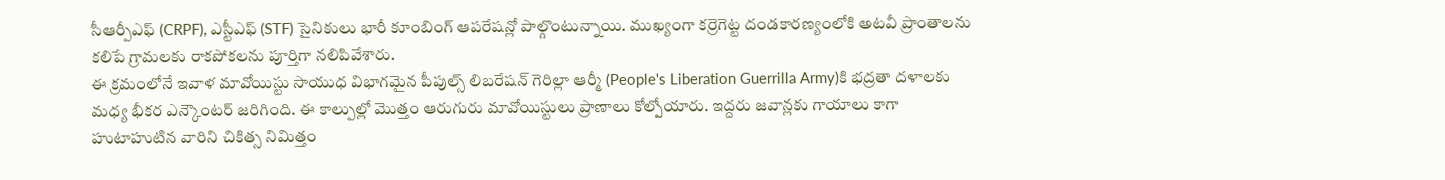సీఆర్పీఎఫ్ (CRPF), ఎస్టీఎఫ్ (STF) సైనికులు భారీ కూంబింగ్ ఆపరేషన్లో పాల్గొంటున్నాయి. ముఖ్యంగా కర్రెగెట్ట దండకారణ్యంలోకి అటవీ ప్రాంతాలను కలిపే గ్రామలకు రాకపోకలను పూర్తిగా నలిపివేశారు.
ఈ క్రమంలోనే ఇవాళ మావోయిస్టు సాయుధ విభాగమైన పీపుల్స్ లిబరేషన్ గెరిల్లా ఆర్మీ (People's Liberation Guerrilla Army)కి భద్రతా దళాలకు మధ్య భీకర ఎన్కౌంటర్ జరిగింది. ఈ కాల్పుల్లో మొత్తం ఆరుగురు మావోయిస్టులు ప్రాణాలు కోల్పోయారు. ఇద్దరు జవాన్లకు గాయాలు కాగా హుటాహుటిన వారిని చికిత్స నిమిత్తం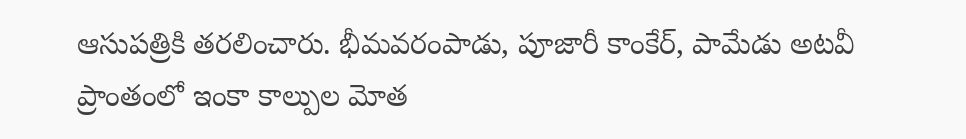ఆసుపత్రికి తరలించారు. భీమవరంపాడు, పూజారీ కాంకేర్, పామేడు అటవీ ప్రాంతంలో ఇంకా కాల్పుల మోత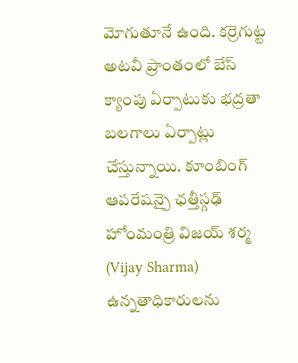మోగుతూనే ఉంది. కర్రెగుట్ట అటవీ ప్రాంతంలో బేస్ క్యాంపు ఏర్పాటుకు భద్రతా బలగాలు ఏర్పాట్లు చేస్తున్నాయి. కూంబింగ్ ఆపరేషన్పై ఛత్తీస్గఢ్ హోంమంత్రి విజయ్ శర్మ (Vijay Sharma) ఉన్నతాధికారులను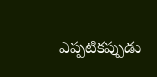ఎప్పటికప్పుడు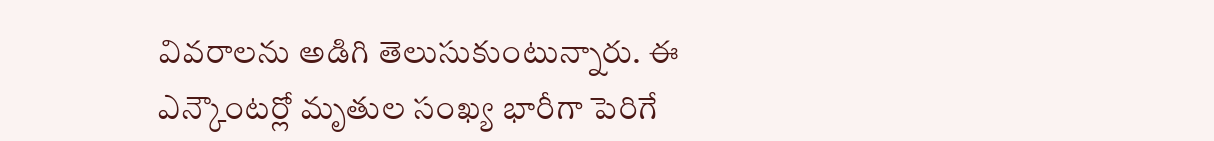వివరాలను అడిగి తెలుసుకుంటున్నారు. ఈ ఎన్కౌంటర్లో మృతుల సంఖ్య భారీగా పెరిగే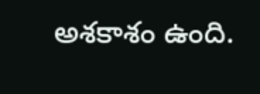అశకాశం ఉంది.